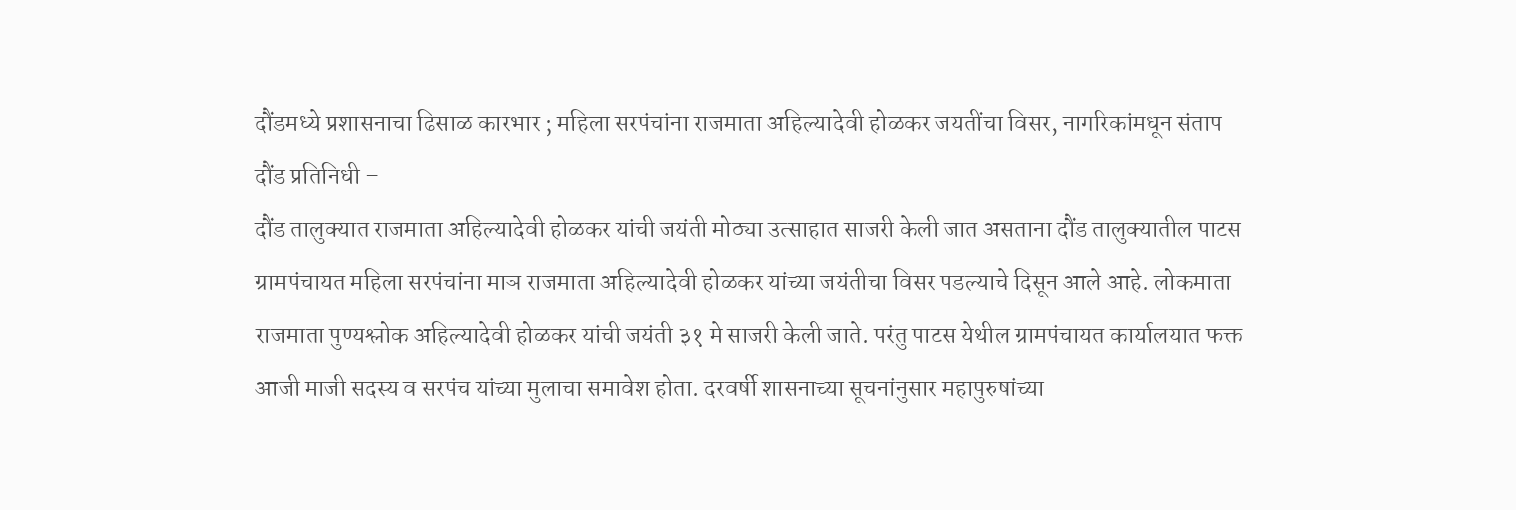दौंडमध्ये प्रशासनाचा ढिसाळ कारभार ; महिला सरपंचांना राजमाता अहिल्यादेवी होळकर जयतींचा विसर, नागरिकांमधून संताप
दौंड प्रतिनिधी –
दौंड तालुक्यात राजमाता अहिल्यादेवी होळकर यांची जयंती मोठ्या उत्साहात साजरी केली जात असताना दौंड तालुक्यातील पाटस ग्रामपंचायत महिला सरपंचांना माञ राजमाता अहिल्यादेवी होळकर यांच्या जयंतीचा विसर पडल्याचे दिसून आले आहे. लोकमाता राजमाता पुण्यश्लोक अहिल्यादेवी होळकर यांची जयंती ३१ मे साजरी केली जाते. परंतु पाटस येथील ग्रामपंचायत कार्यालयात फक्त आजी माजी सदस्य व सरपंच यांच्या मुलाचा समावेश होता. दरवर्षी शासनाच्या सूचनांनुसार महापुरुषांच्या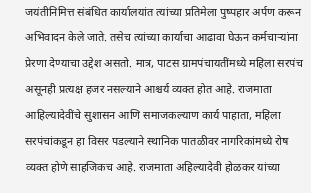जयंतीनिमित्त संबंधित कार्यालयांत त्यांच्या प्रतिमेला पुष्पहार अर्पण करून अभिवादन केले जाते. तसेच त्यांच्या कार्याचा आढावा घेऊन कर्मचाऱ्यांना प्रेरणा देण्याचा उद्देश असतो. मात्र, पाटस ग्रामपंचायतींमध्ये महिला सरपंच असूनही प्रत्यक्ष हजर नसल्याने आश्चर्य व्यक्त होत आहे. राजमाता आहिल्यादेवींचे सुशासन आणि समाजकल्याण कार्य पाहाता, महिला सरपंचांकडून हा विसर पडल्याने स्थानिक पातळीवर नागरिकांमध्ये रोष व्यक्त होणे साहजिकच आहे. राजमाता अहिल्यादेवी होळकर यांच्या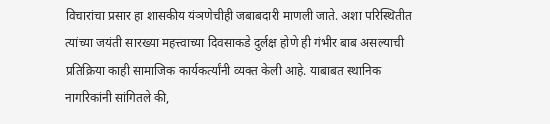विचारांचा प्रसार हा शासकीय यंञणेचीही जबाबदारी माणली जाते. अशा परिस्थितीत त्यांच्या जयंती सारख्या महत्त्वाच्या दिवसाकडे दुर्लक्ष होणे ही गंभीर बाब असल्याची प्रतिक्रिया काही सामाजिक कार्यकर्त्यांनी व्यक्त केली आहे. याबाबत स्थानिक नागरिकांनी सांगितले की,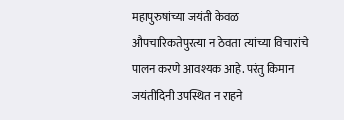महापुरुषांच्या जयंती केवळ औपचारिकतेपुरत्या न ठेवता त्यांच्या विचारांचे पालन करणे आवश्यक आहे. परंतु किमान जयंतीदिनी उपस्थित न राहने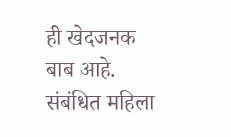ही खेदजनक बाब आहे. संबंधित महिला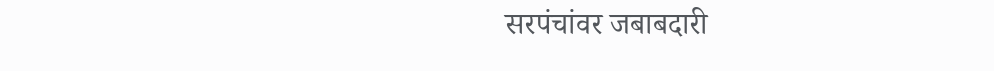सरपंचांवर जबाबदारी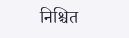निश्चित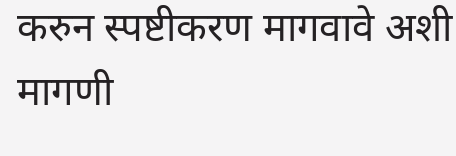करुन स्पष्टीकरण मागवावे अशी मागणी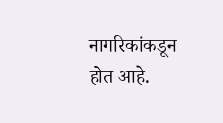नागरिकांकडून होत आहे.